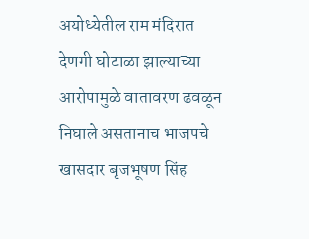अयोध्येतील राम मंदिरात देणगी घोटाळा झाल्याच्या आरोपामुळे वातावरण ढवळून निघाले असतानाच भाजपचे खासदार बृजभूषण सिंह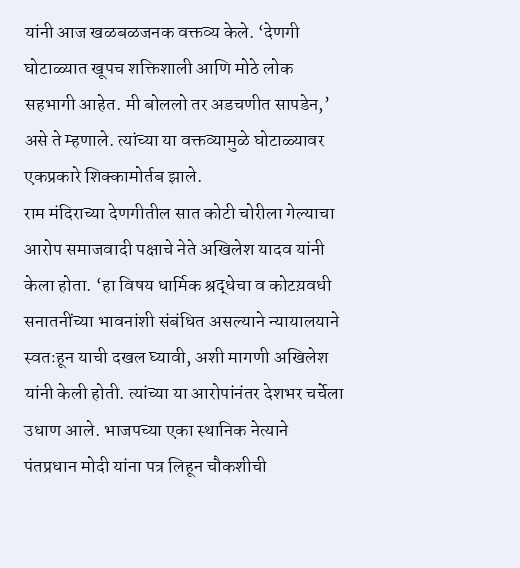यांनी आज खळबळजनक वक्तव्य केले. ‘देणगी घोटाळ्यात खूपच शक्तिशाली आणि मोठे लोक सहभागी आहेत. मी बोललो तर अडचणीत सापडेन,’ असे ते म्हणाले. त्यांच्या या वक्तव्यामुळे घोटाळ्यावर एकप्रकारे शिक्कामोर्तब झाले.
राम मंदिराच्या देणगीतील सात कोटी चोरीला गेल्याचा आरोप समाजवादी पक्षाचे नेते अखिलेश यादव यांनी केला होता. ‘हा विषय धार्मिक श्रद्धेचा व कोटय़वधी सनातनींच्या भावनांशी संबंधित असल्याने न्यायालयाने स्वतःहून याची दखल घ्यावी, अशी मागणी अखिलेश यांनी केली होती. त्यांच्या या आरोपांनंतर देशभर चर्चेला उधाण आले. भाजपच्या एका स्थानिक नेत्याने पंतप्रधान मोदी यांना पत्र लिहून चौकशीची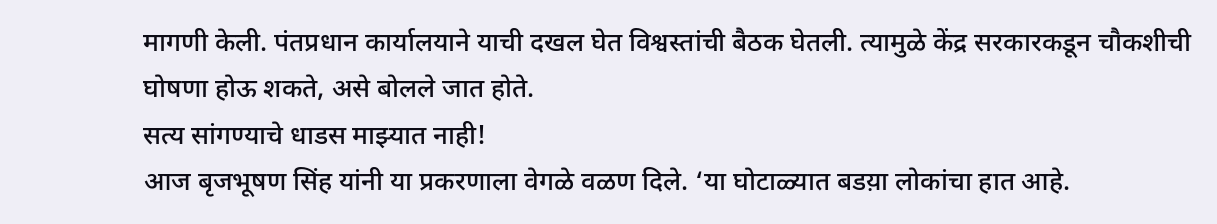मागणी केली. पंतप्रधान कार्यालयाने याची दखल घेत विश्वस्तांची बैठक घेतली. त्यामुळे केंद्र सरकारकडून चौकशीची घोषणा होऊ शकते, असे बोलले जात होते.
सत्य सांगण्याचे धाडस माझ्यात नाही!
आज बृजभूषण सिंह यांनी या प्रकरणाला वेगळे वळण दिले. ‘या घोटाळ्यात बडय़ा लोकांचा हात आहे.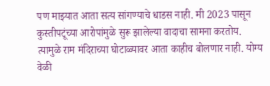पण माझ्यात आता सत्य सांगण्याचे धाडस नाही. मी 2023 पासून कुस्तीपटूंच्या आरोपांमुळे सुरू झालेल्या वादाचा सामना करतोय. त्यामुळे राम मंदिराच्या घोटाळ्यावर आता काहीच बोलणार नाही. योग्य वेळी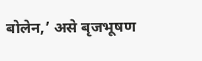बोलेन,’ असे बृजभूषण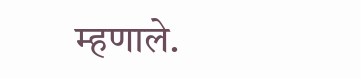म्हणाले.